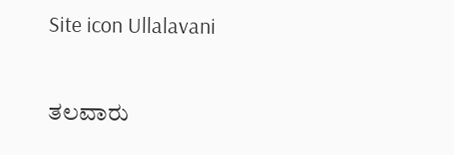Site icon Ullalavani

ತಲವಾರು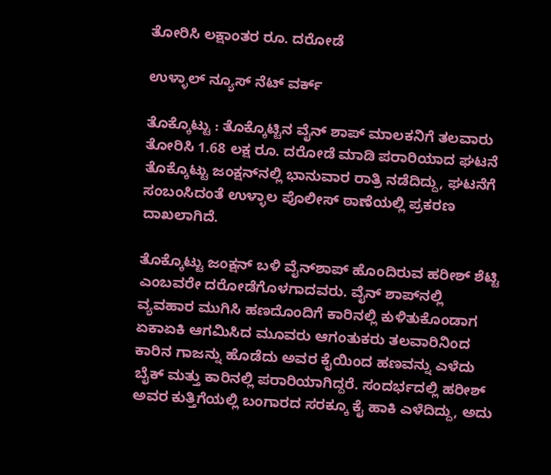ತೋರಿಸಿ ಲಕ್ಷಾಂತರ ರೂ. ದರೋಡೆ

ಉಳ್ಳಾಲ್ ನ್ಯೂಸ್ ನೆಟ್ ವರ್ಕ್

ತೊಕ್ಕೊಟ್ಟು : ತೊಕ್ಕೊಟ್ಟಿನ ವೈನ್ ಶಾಪ್ ಮಾಲಕನಿಗೆ ತಲವಾರು ತೋರಿಸಿ 1.68 ಲಕ್ಷ ರೂ. ದರೋಡೆ ಮಾಡಿ ಪರಾರಿಯಾದ ಘಟನೆ ತೊಕ್ಕೊಟ್ಟು ಜಂಕ್ಷನ್‍ನಲ್ಲಿ ಭಾನುವಾರ ರಾತ್ರಿ ನಡೆದಿದ್ದು, ಘಟನೆಗೆ ಸಂಬಂಸಿದಂತೆ ಉಳ್ಳಾಲ ಪೊಲೀಸ್ ಠಾಣೆಯಲ್ಲಿ ಪ್ರಕರಣ ದಾಖಲಾಗಿದೆ.

ತೊಕ್ಕೊಟ್ಟು ಜಂಕ್ಷನ್ ಬಳಿ ವೈನ್‍ಶಾಪ್ ಹೊಂದಿರುವ ಹರೀಶ್ ಶೆಟ್ಟಿ ಎಂಬವರೇ ದರೋಡೆಗೊಳಗಾದವರು. ವೈನ್ ಶಾಪ್‍ನಲ್ಲಿ ವ್ಯವಹಾರ ಮುಗಿಸಿ ಹಣದೊಂದಿಗೆ ಕಾರಿನಲ್ಲಿ ಕುಳಿತುಕೊಂಡಾಗ ಏಕಾಏಕಿ ಆಗಮಿಸಿದ ಮೂವರು ಆಗಂತುಕರು ತಲವಾರಿನಿಂದ ಕಾರಿನ ಗಾಜನ್ನು ಹೊಡೆದು ಅವರ ಕೈಯಿಂದ ಹಣವನ್ನು ಎಳೆದು ಬೈಕ್ ಮತ್ತು ಕಾರಿನಲ್ಲಿ ಪರಾರಿಯಾಗಿದ್ದರೆ. ಸಂದರ್ಭದಲ್ಲಿ ಹರೀಶ್ ಅವರ ಕುತ್ತಿಗೆಯಲ್ಲಿ ಬಂಗಾರದ ಸರಕ್ಕೂ ಕೈ ಹಾಕಿ ಎಳೆದಿದ್ದು, ಅದು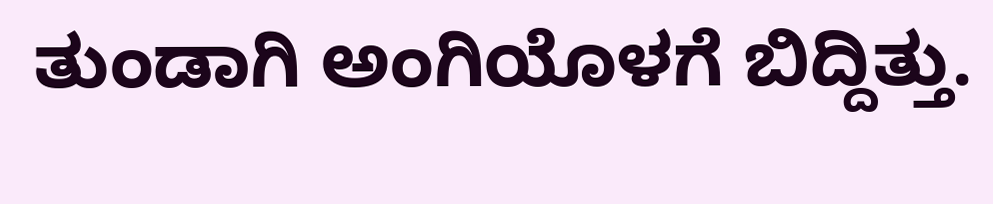ತುಂಡಾಗಿ ಅಂಗಿಯೊಳಗೆ ಬಿದ್ದಿತ್ತು.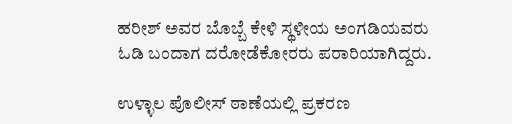ಹರೀಶ್ ಅವರ ಬೊಬ್ಬೆ ಕೇಳಿ ಸ್ಥಳೀಯ ಅಂಗಡಿಯವರು ಓಡಿ ಬಂದಾಗ ದರೋಡೆಕೋರರು ಪರಾರಿಯಾಗಿದ್ದರು.

ಉಳ್ಳಾಲ ಪೊಲೀಸ್ ಠಾಣೆಯಲ್ಲಿ ಪ್ರಕರಣ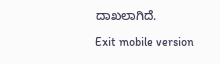ದಾಖಲಾಗಿದೆ.

Exit mobile version